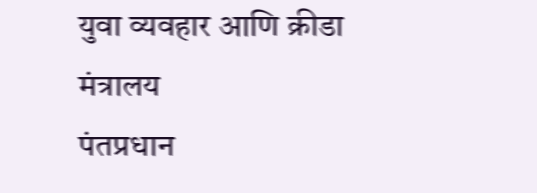युवा व्यवहार आणि क्रीडा मंत्रालय
पंतप्रधान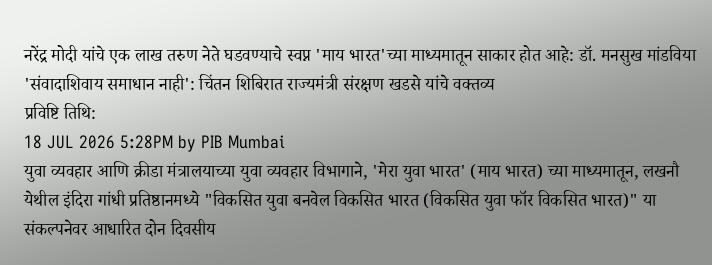नरेंद्र मोदी यांचे एक लाख तरुण नेते घडवण्याचे स्वप्न 'माय भारत'च्या माध्यमातून साकार होत आहे: डॉ. मनसुख मांडविया
'संवादाशिवाय समाधान नाही': चिंतन शिबिरात राज्यमंत्री संरक्षण खडसे यांचे वक्तव्य
प्रविष्टि तिथि:
18 JUL 2026 5:28PM by PIB Mumbai
युवा व्यवहार आणि क्रीडा मंत्रालयाच्या युवा व्यवहार विभागाने, 'मेरा युवा भारत' (माय भारत) च्या माध्यमातून, लखनौ येथील इंदिरा गांधी प्रतिष्ठानमध्ये "विकसित युवा बनवेल विकसित भारत (विकसित युवा फॉर विकसित भारत)" या संकल्पनेवर आधारित दोन दिवसीय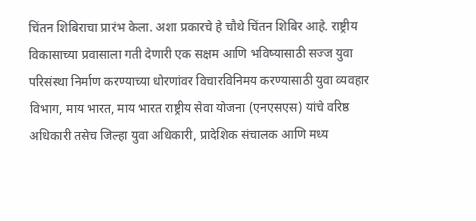चिंतन शिबिराचा प्रारंभ केला. अशा प्रकारचे हे चौथे चिंतन शिबिर आहे. राष्ट्रीय विकासाच्या प्रवासाला गती देणारी एक सक्षम आणि भविष्यासाठी सज्ज युवा परिसंस्था निर्माण करण्याच्या धोरणांवर विचारविनिमय करण्यासाठी युवा व्यवहार विभाग, माय भारत, माय भारत राष्ट्रीय सेवा योजना (एनएसएस) यांचे वरिष्ठ अधिकारी तसेच जिल्हा युवा अधिकारी, प्रादेशिक संचालक आणि मध्य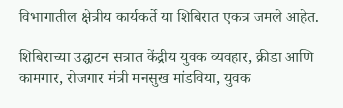विभागातील क्षेत्रीय कार्यकर्ते या शिबिरात एकत्र जमले आहेत.

शिबिराच्या उद्घाटन सत्रात केंद्रीय युवक व्यवहार, क्रीडा आणि कामगार, रोजगार मंत्री मनसुख मांडविया, युवक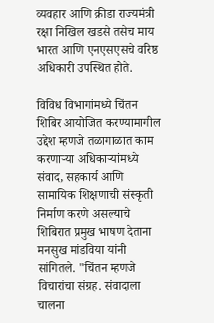व्यवहार आणि क्रीडा राज्यमंत्री रक्षा निखिल खडसे तसेच माय भारत आणि एनएसएसचे वरिष्ठ अधिकारी उपस्थित होते.

विविध विभागांमध्ये चिंतन शिबिर आयोजित करण्यामागील उद्देश म्हणजे तळागाळात काम करणाऱ्या अधिकाऱ्यांमध्ये संवाद, सहकार्य आणि सामायिक शिक्षणाची संस्कृती निर्माण करणे असल्याचे शिबिरात प्रमुख भाषण देताना मनसुख मांडविया यांनी सांगितले. "चिंतन म्हणजे विचारांचा संग्रह. संवादाला चालना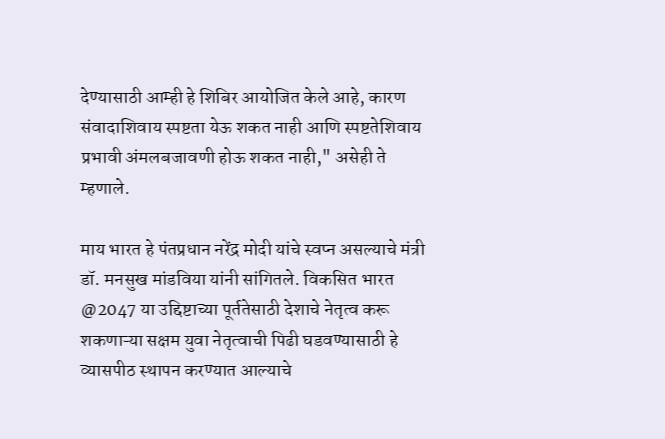देण्यासाठी आम्ही हे शिबिर आयोजित केले आहे, कारण संवादाशिवाय स्पष्टता येऊ शकत नाही आणि स्पष्टतेशिवाय प्रभावी अंमलबजावणी होऊ शकत नाही," असेही ते म्हणाले.

माय भारत हे पंतप्रधान नरेंद्र मोदी यांचे स्वप्न असल्याचे मंत्री डॉ. मनसुख मांडविया यांनी सांगितले. विकसित भारत @2047 या उद्दिष्टाच्या पूर्ततेसाठी देशाचे नेतृत्व करू शकणाऱ्या सक्षम युवा नेतृत्वाची पिढी घडवण्यासाठी हे व्यासपीठ स्थापन करण्यात आल्याचे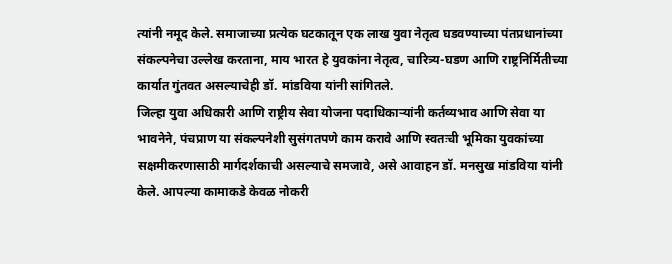त्यांनी नमूद केले. समाजाच्या प्रत्येक घटकातून एक लाख युवा नेतृत्व घडवण्याच्या पंतप्रधानांच्या संकल्पनेचा उल्लेख करताना, माय भारत हे युवकांना नेतृत्व, चारित्र्य-घडण आणि राष्ट्रनिर्मितीच्या कार्यात गुंतवत असल्याचेही डॉ. मांडविया यांनी सांगितले.
जिल्हा युवा अधिकारी आणि राष्ट्रीय सेवा योजना पदाधिकाऱ्यांनी कर्तव्यभाव आणि सेवा या भावनेने, पंचप्राण या संकल्पनेशी सुसंगतपणे काम करावे आणि स्वतःची भूमिका युवकांच्या सक्षमीकरणासाठी मार्गदर्शकाची असल्याचे समजावे, असे आवाहन डॉ. मनसुख मांडविया यांनी केले. आपल्या कामाकडे केवळ नोकरी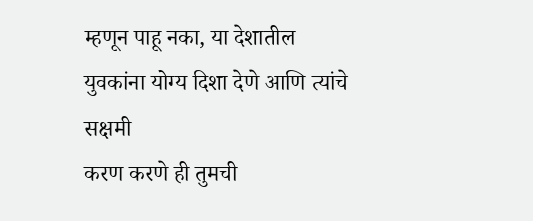म्हणून पाहू नका, या देशातील युवकांना योग्य दिशा देणे आणि त्यांचे सक्षमी
करण करणे ही तुमची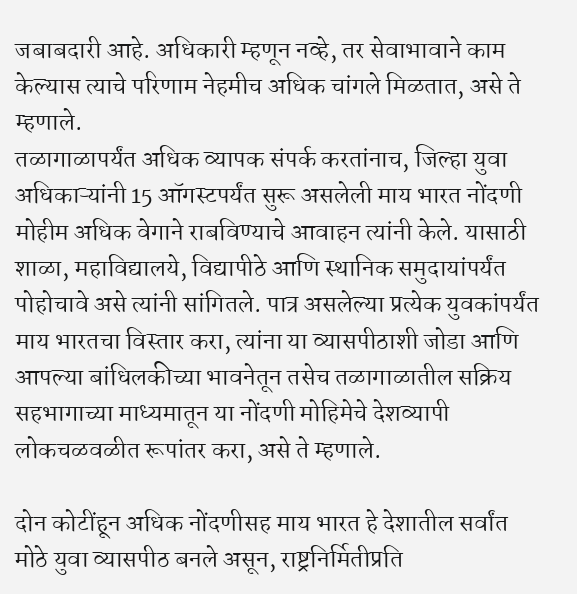जबाबदारी आहे. अधिकारी म्हणून नव्हे, तर सेवाभावाने काम केल्यास त्याचे परिणाम नेहमीच अधिक चांगले मिळतात, असे ते म्हणाले.
तळागाळापर्यंत अधिक व्यापक संपर्क करतांनाच, जिल्हा युवा अधिकाऱ्यांनी 15 ऑगस्टपर्यंत सुरू असलेली माय भारत नोंदणी मोहीम अधिक वेगाने राबविण्याचे आवाहन त्यांनी केले. यासाठी शाळा, महाविद्यालये, विद्यापीठे आणि स्थानिक समुदायांपर्यंत पोहोचावे असे त्यांनी सांगितले. पात्र असलेल्या प्रत्येक युवकांपर्यंत माय भारतचा विस्तार करा, त्यांना या व्यासपीठाशी जोडा आणि आपल्या बांधिलकीच्या भावनेतून तसेच तळागाळातील सक्रिय सहभागाच्या माध्यमातून या नोंदणी मोहिमेचे देशव्यापी लोकचळवळीत रूपांतर करा, असे ते म्हणाले.

दोन कोटींहून अधिक नोंदणीसह माय भारत हे देशातील सर्वांत मोठे युवा व्यासपीठ बनले असून, राष्ट्रनिर्मितीप्रति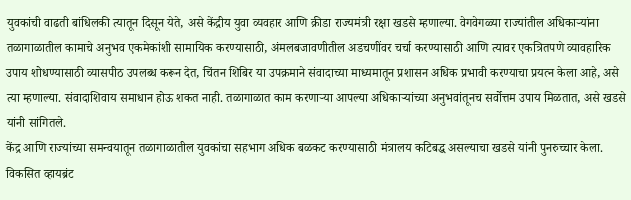युवकांची वाढती बांधिलकी त्यातून दिसून येते, असे केंद्रीय युवा व्यवहार आणि क्रीडा राज्यमंत्री रक्षा खडसे म्हणाल्या. वेगवेगळ्या राज्यांतील अधिकाऱ्यांना तळागाळातील कामाचे अनुभव एकमेकांशी सामायिक करण्यासाठी, अंमलबजावणीतील अडचणींवर चर्चा करण्यासाठी आणि त्यावर एकत्रितपणे व्यावहारिक उपाय शोधण्यासाठी व्यासपीठ उपलब्ध करून देत, चिंतन शिबिर या उपक्रमाने संवादाच्या माध्यमातून प्रशासन अधिक प्रभावी करण्याचा प्रयत्न केला आहे, असे त्या म्हणाल्या. संवादाशिवाय समाधान होऊ शकत नाही. तळागाळात काम करणाऱ्या आपल्या अधिकाऱ्यांच्या अनुभवांतूनच सर्वोत्तम उपाय मिळतात, असे खडसे यांनी सांगितले.
केंद्र आणि राज्यांच्या समन्वयातून तळागाळातील युवकांचा सहभाग अधिक बळकट करण्यासाठी मंत्रालय कटिबद्ध असल्याचा खडसे यांनी पुनरुच्चार केला. विकसित व्हायब्रंट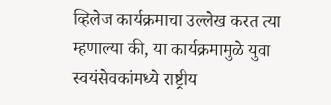व्हिलेज कार्यक्रमाचा उल्लेख करत त्या म्हणाल्या की, या कार्यक्रमामुळे युवा स्वयंसेवकांमध्ये राष्ट्रीय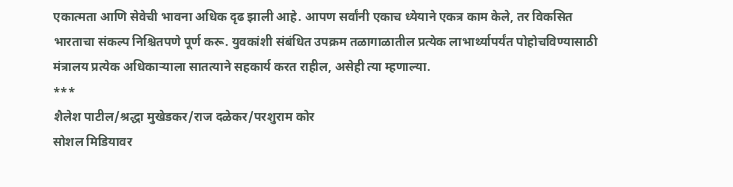एकात्मता आणि सेवेची भावना अधिक दृढ झाली आहे. आपण सर्वांनी एकाच ध्येयाने एकत्र काम केले, तर विकसित भारताचा संकल्प निश्चितपणे पूर्ण करू. युवकांशी संबंधित उपक्रम तळागाळातील प्रत्येक लाभार्थ्यापर्यंत पोहोचविण्यासाठी मंत्रालय प्रत्येक अधिकाऱ्याला सातत्याने सहकार्य करत राहील, असेही त्या म्हणाल्या.
***
शैलेश पाटील/श्रद्धा मुखेडकर/राज दळेकर/परशुराम कोर
सोशल मिडियावर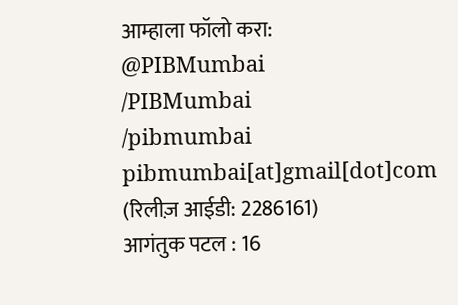आम्हाला फॉलो करा:
@PIBMumbai
/PIBMumbai
/pibmumbai
pibmumbai[at]gmail[dot]com
(रिलीज़ आईडी: 2286161)
आगंतुक पटल : 16